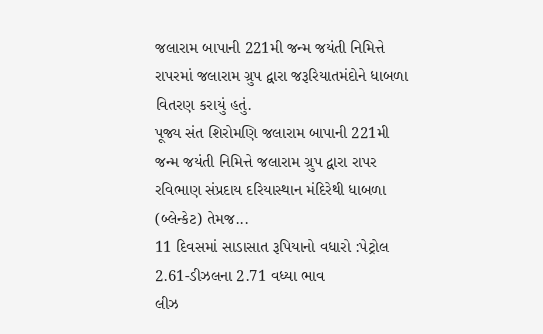જલારામ બાપાની 221મી જન્મ જયંતી નિમિત્તે રાપરમાં જલારામ ગ્રુપ દ્વારા જરૂરિયાતમંદોને ધાબળા વિતરણ કરાયું હતું.
પૂજ્ય સંત શિરોમણિ જલારામ બાપાની 221મી જન્મ જયંતી નિમિત્તે જલારામ ગ્રુપ દ્વારા રાપર રવિભાણ સંપ્રદાય દરિયાસ્થાન મંદિરેથી ધાબળા (બ્લેન્કેટ) તેમજ...
11 દિવસમાં સાડાસાત રૂપિયાનો વધારો :પેટ્રોલ 2.61-ડીઝલના 2.71 વધ્યા ભાવ
લીઝ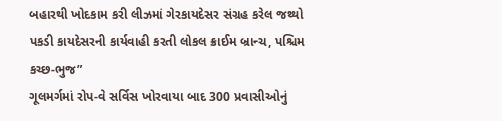બહારથી ખોદકામ કરી લીઝમાં ગેરકાયદેસર સંગ્રહ કરેલ જથ્થો પકડી કાયદેસરની કાર્યવાહી કરતી લોકલ ક્રાઈમ બ્રાન્ચ, પશ્ચિમ કચ્છ-ભુજ”
ગૂલમર્ગમાં રોપ-વે સર્વિસ ખોરવાયા બાદ 300 પ્રવાસીઓનું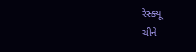રેસ્ક્યૂ
ચીને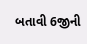બતાવી 6જીની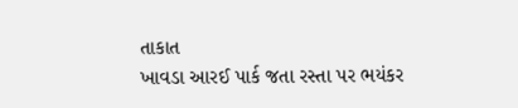તાકાત
ખાવડા આરઈ પાર્ક જતા રસ્તા પર ભયંકર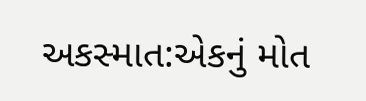અકસ્માત:એકનું મોત